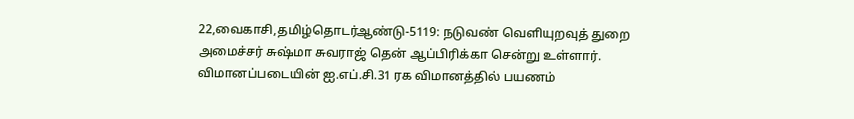22,வைகாசி,தமிழ்தொடர்ஆண்டு-5119: நடுவண் வெளியுறவுத் துறை அமைச்சர் சுஷ்மா சுவராஜ் தென் ஆப்பிரிக்கா சென்று உள்ளார். விமானப்படையின் ஐ.எப்.சி.31 ரக விமானத்தில் பயணம்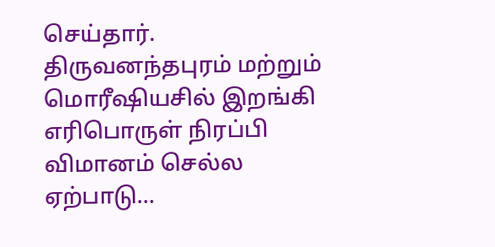செய்தார். திருவனந்தபுரம் மற்றும் மொரீஷியசில் இறங்கி எரிபொருள் நிரப்பி விமானம் செல்ல ஏற்பாடு...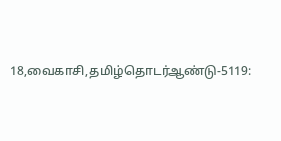18,வைகாசி,தமிழ்தொடர்ஆண்டு-5119: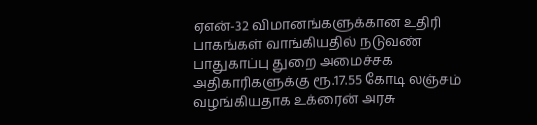ஏஎன்-32 விமானங்களுக்கான உதிரி பாகங்கள் வாங்கியதில் நடுவண் பாதுகாப்பு துறை அமைச்சக அதிகாரிகளுக்கு ரூ.17.55 கோடி லஞ்சம் வழங்கியதாக உக்ரைன் அரசு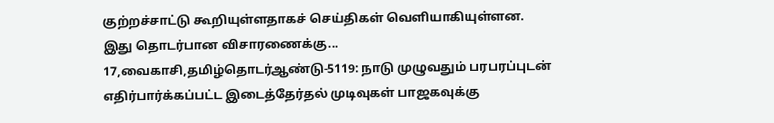குற்றச்சாட்டு கூறியுள்ளதாகச் செய்திகள் வெளியாகியுள்ளன.
இது தொடர்பான விசாரணைக்கு...
17,வைகாசி,தமிழ்தொடர்ஆண்டு-5119: நாடு முழுவதும் பரபரப்புடன் எதிர்பார்க்கப்பட்ட இடைத்தேர்தல் முடிவுகள் பாஜகவுக்கு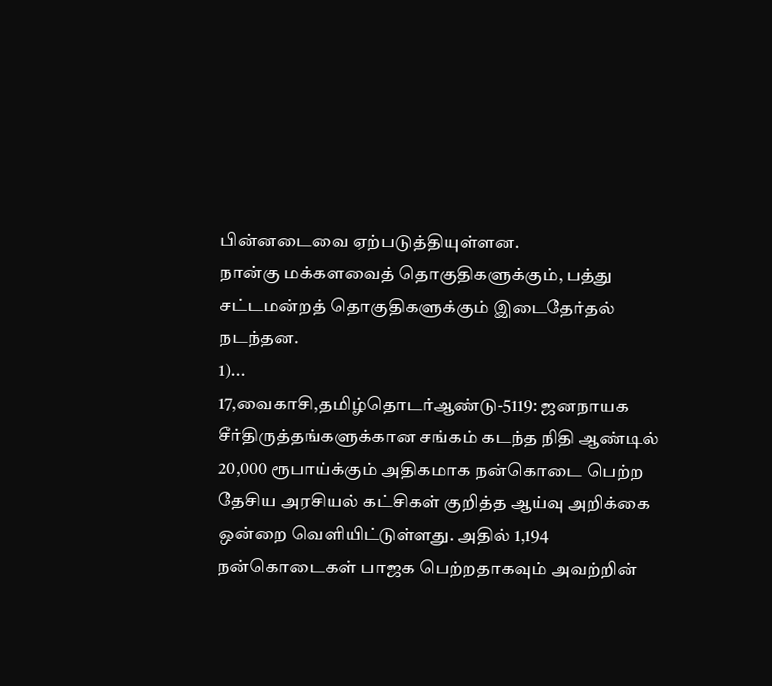பின்னடைவை ஏற்படுத்தியுள்ளன.
நான்கு மக்களவைத் தொகுதிகளுக்கும், பத்து சட்டமன்றத் தொகுதிகளுக்கும் இடைதேர்தல் நடந்தன.
1)...
17,வைகாசி,தமிழ்தொடர்ஆண்டு-5119: ஜனநாயக சீர்திருத்தங்களுக்கான சங்கம் கடந்த நிதி ஆண்டில் 20,000 ரூபாய்க்கும் அதிகமாக நன்கொடை பெற்ற தேசிய அரசியல் கட்சிகள் குறித்த ஆய்வு அறிக்கை ஒன்றை வெளியிட்டுள்ளது. அதில் 1,194 நன்கொடைகள் பாஜக பெற்றதாகவும் அவற்றின்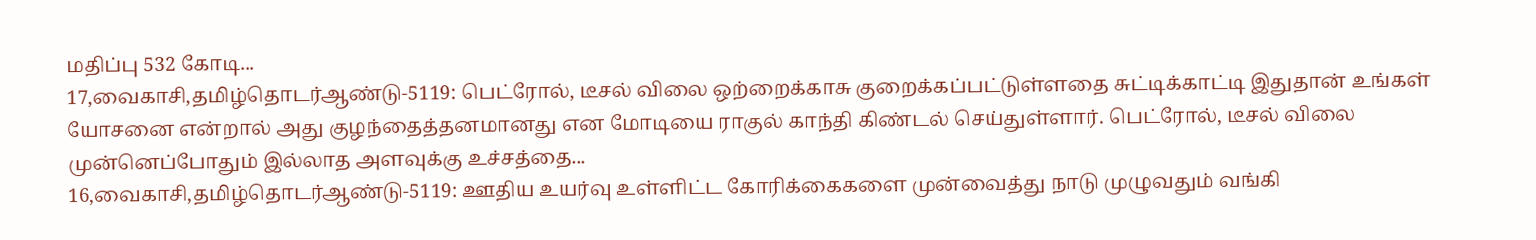மதிப்பு 532 கோடி...
17,வைகாசி,தமிழ்தொடர்ஆண்டு-5119: பெட்ரோல், டீசல் விலை ஒற்றைக்காசு குறைக்கப்பட்டுள்ளதை சுட்டிக்காட்டி இதுதான் உங்கள் யோசனை என்றால் அது குழந்தைத்தனமானது என மோடியை ராகுல் காந்தி கிண்டல் செய்துள்ளார். பெட்ரோல், டீசல் விலை முன்னெப்போதும் இல்லாத அளவுக்கு உச்சத்தை...
16,வைகாசி,தமிழ்தொடர்ஆண்டு-5119: ஊதிய உயர்வு உள்ளிட்ட கோரிக்கைகளை முன்வைத்து நாடு முழுவதும் வங்கி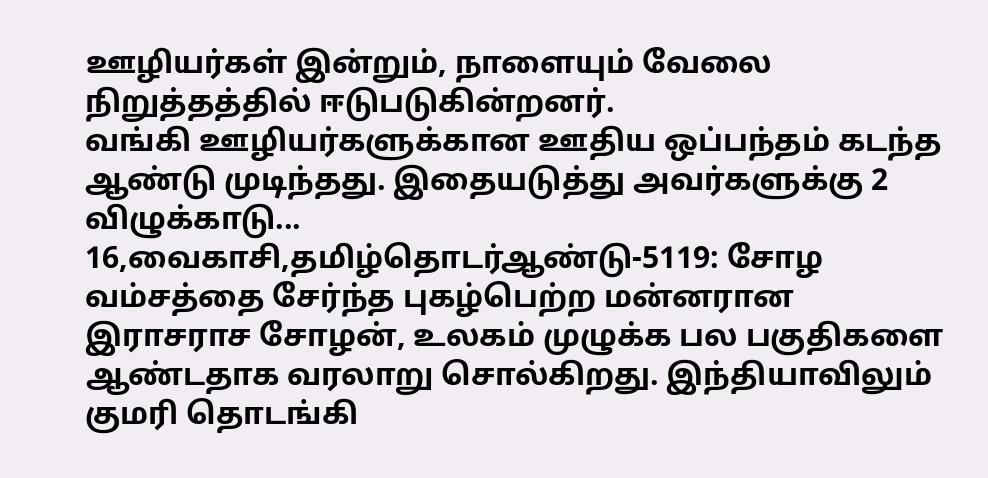ஊழியர்கள் இன்றும், நாளையும் வேலை நிறுத்தத்தில் ஈடுபடுகின்றனர்.
வங்கி ஊழியர்களுக்கான ஊதிய ஒப்பந்தம் கடந்த ஆண்டு முடிந்தது. இதையடுத்து அவர்களுக்கு 2 விழுக்காடு...
16,வைகாசி,தமிழ்தொடர்ஆண்டு-5119: சோழ வம்சத்தை சேர்ந்த புகழ்பெற்ற மன்னரான இராசராச சோழன், உலகம் முழுக்க பல பகுதிகளை ஆண்டதாக வரலாறு சொல்கிறது. இந்தியாவிலும் குமரி தொடங்கி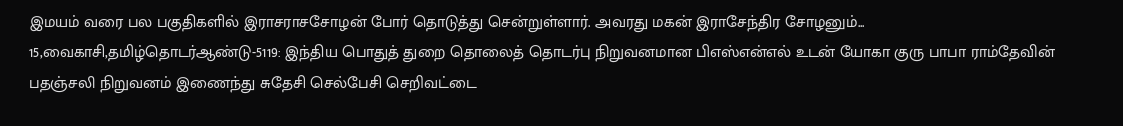இமயம் வரை பல பகுதிகளில் இராசராசசோழன் போர் தொடுத்து சென்றுள்ளார். அவரது மகன் இராசேந்திர சோழனும்...
15,வைகாசி,தமிழ்தொடர்ஆண்டு-5119: இந்திய பொதுத் துறை தொலைத் தொடர்பு நிறுவனமான பிஎஸ்என்எல் உடன் யோகா குரு பாபா ராம்தேவின் பதஞ்சலி நிறுவனம் இணைந்து சுதேசி செல்பேசி செறிவட்டை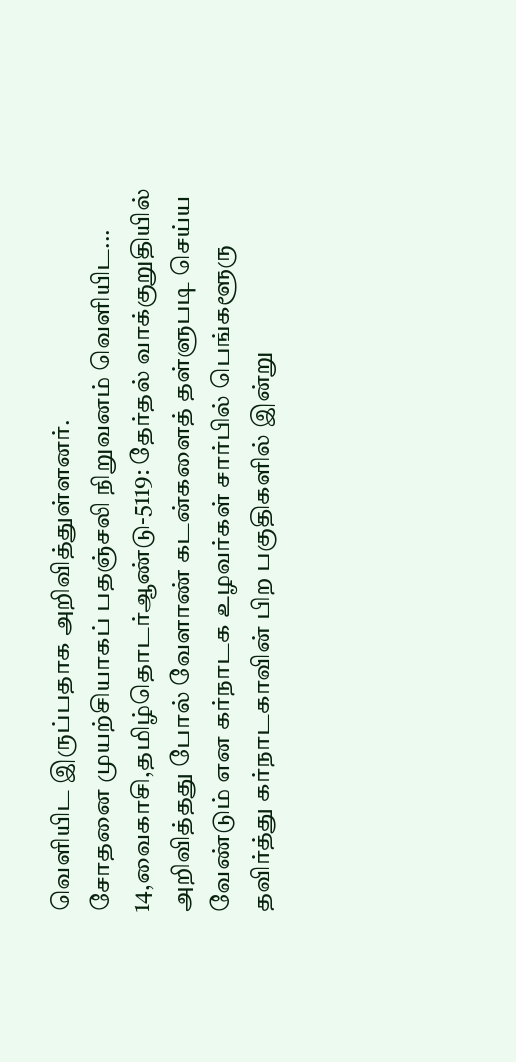வெளியிட இருப்பதாக அறிவித்துள்ளனர்.
சோதனை முயற்சியாகப் பதஞ்சலி நிறுவனம் வெளியிட...
14,வைகாசி,தமிழ்தொடர்ஆண்டு-5119: தேர்தல் வாக்குறுதியில் அறிவித்தது போல் வேளாண் கடன்களைத் தள்ளுபடி செய்ய வேண்டும் என கர்நாடக உழவர்கள் சார்பில் பெங்களூரு தவிர்த்து கர்நாடகாவின் பிற பகுதிகளில் இன்று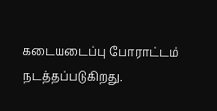கடையடைப்பு போராட்டம் நடத்தப்படுகிறது.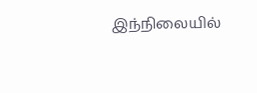இந்நிலையில்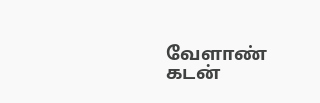வேளாண் கடன்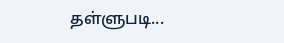தள்ளுபடி...